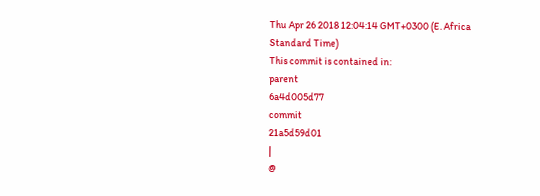Thu Apr 26 2018 12:04:14 GMT+0300 (E. Africa Standard Time)
This commit is contained in:
parent
6a4d005d77
commit
21a5d59d01
|
@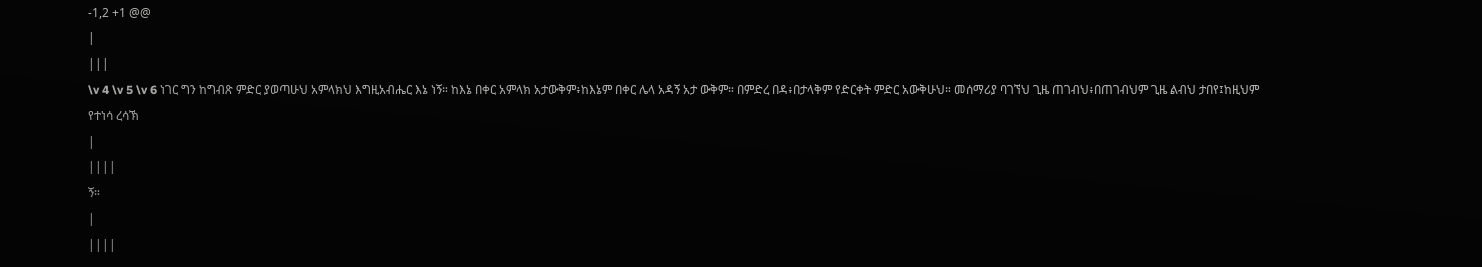-1,2 +1 @@
|
|||
\v 4 \v 5 \v 6 ነገር ግን ከግብጽ ምድር ያወጣሁህ አምላክህ እግዚአብሔር እኔ ነኝ። ከእኔ በቀር አምላክ አታውቅም፥ከእኔም በቀር ሌላ አዳኝ አታ ውቅም። በምድረ በዳ፥በታላቅም የድርቀት ምድር አውቅሁህ። መሰማሪያ ባገኘህ ጊዜ ጠገብህ፥በጠገብህም ጊዜ ልብህ ታበየ፤ከዚህም የተነሳ ረሳኽ
|
||||
ኝ።
|
||||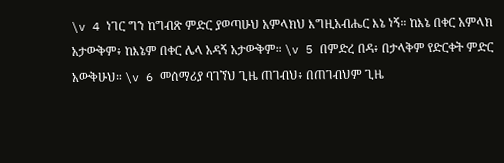\v 4 ነገር ግን ከግብጽ ምድር ያወጣሁህ አምላክህ እግዚአብሔር እኔ ነኝ። ከእኔ በቀር አምላክ አታውቅም፥ ከእኔም በቀር ሌላ አዳኝ አታውቅም። \v 5 በምድረ በዳ፥ በታላቅም የድርቀት ምድር አውቅሁህ። \v 6 መሰማሪያ ባገኘህ ጊዜ ጠገብህ፥ በጠገብህም ጊዜ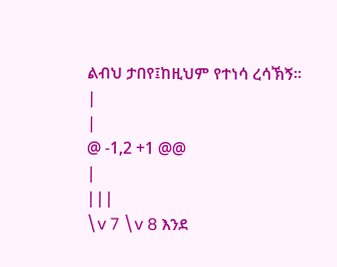ልብህ ታበየ፤ከዚህም የተነሳ ረሳኽኝ።
|
|
@ -1,2 +1 @@
|
|||
\v 7 \v 8 እንደ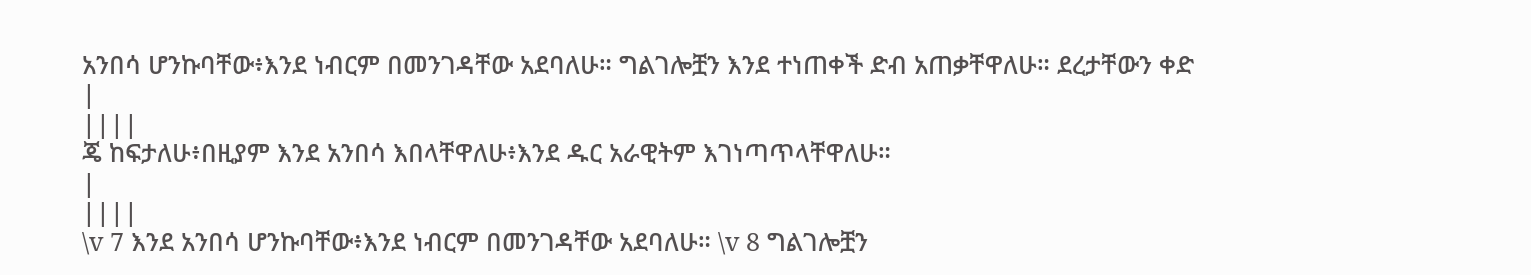አንበሳ ሆንኩባቸው፥እንደ ነብርም በመንገዳቸው አደባለሁ። ግልገሎቿን እንደ ተነጠቀች ድብ አጠቃቸዋለሁ። ደረታቸውን ቀድ
|
||||
ጄ ከፍታለሁ፥በዚያም እንደ አንበሳ እበላቸዋለሁ፥እንደ ዱር አራዊትም እገነጣጥላቸዋለሁ።
|
||||
\v 7 እንደ አንበሳ ሆንኩባቸው፥እንደ ነብርም በመንገዳቸው አደባለሁ። \v 8 ግልገሎቿን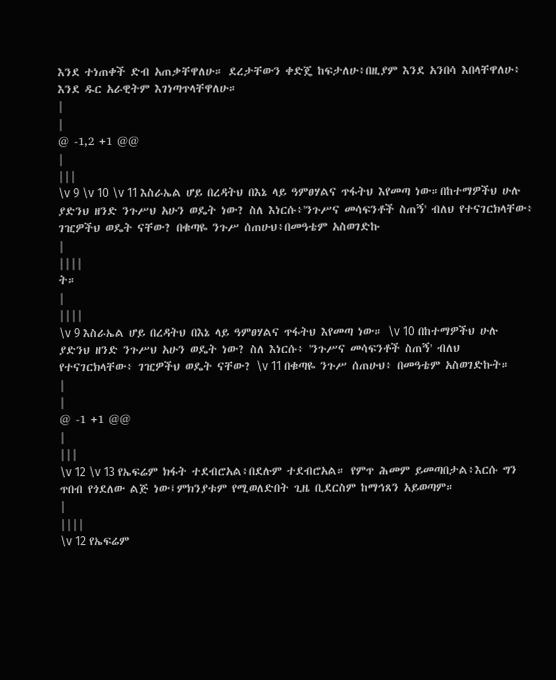እንደ ተነጠቀች ድብ አጠቃቸዋለሁ። ደረታቸውን ቀድጄ ከፍታለሁ፥በዚያም እንደ አንበሳ እበላቸዋለሁ፥ እንደ ዱር አራዊትም እገነጣጥላቸዋለሁ።
|
|
@ -1,2 +1 @@
|
|||
\v 9 \v 10 \v 11 እስራኤል ሆይ በረዳትህ በእኔ ላይ ዓምፀሃልና ጥፋትህ እየመጣ ነው።በከተማዎችህ ሁሉ ያድንህ ዘንድ ንጉሥህ አሁን ወዴት ነው? ስለ እነርሱ፥'ንጉሥና መሳፍንቶች ስጠኝ' ብለህ የተናገርክላቸው፥ ገዢዎችህ ወዴት ናቸው? በቁጣዬ ንጉሥ ሰጠሁህ፥በመዓቴም አስወገድኩ
|
||||
ት።
|
||||
\v 9 እስራኤል ሆይ በረዳትህ በእኔ ላይ ዓምፀሃልና ጥፋትህ እየመጣ ነው። \v 10 በከተማዎችህ ሁሉ ያድንህ ዘንድ ንጉሥህ አሁን ወዴት ነው? ስለ እነርሱ፥ 'ንጉሥና መሳፍንቶች ስጠኝ' ብለህ የተናገርክላቸው፥ ገዢዎችህ ወዴት ናቸው? \v 11 በቁጣዬ ንጉሥ ሰጠሁህ፥ በመዓቴም አስወገድኩት።
|
|
@ -1 +1 @@
|
|||
\v 12 \v 13 የኤፍሬም ክፋት ተደብሮአል፥በደሉም ተደብሮአል። የምጥ ሕመም ይመጣበታል፥እርሱ ግን ጥበብ የጎደለው ልጅ ነው፤ምክንያቱም የሚወለድበት ጊዜ ቢደርስም ከማኅጸን አይወጣም።
|
||||
\v 12 የኤፍሬም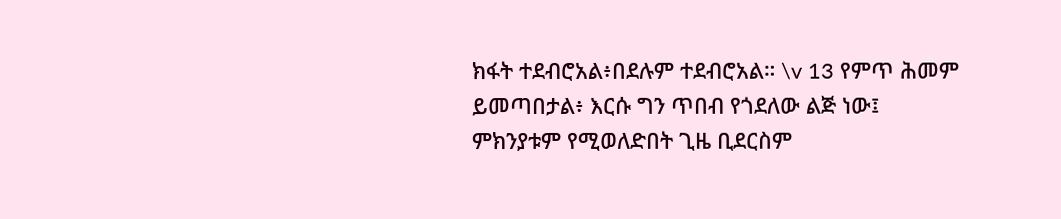ክፋት ተደብሮአል፥በደሉም ተደብሮአል። \v 13 የምጥ ሕመም ይመጣበታል፥ እርሱ ግን ጥበብ የጎደለው ልጅ ነው፤ ምክንያቱም የሚወለድበት ጊዜ ቢደርስም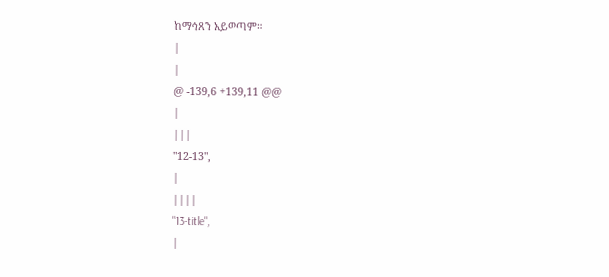ከማኅጸን አይወጣም።
|
|
@ -139,6 +139,11 @@
|
|||
"12-13",
|
||||
"13-title",
|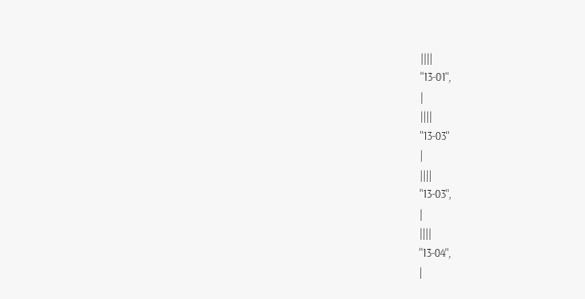||||
"13-01",
|
||||
"13-03"
|
||||
"13-03",
|
||||
"13-04",
|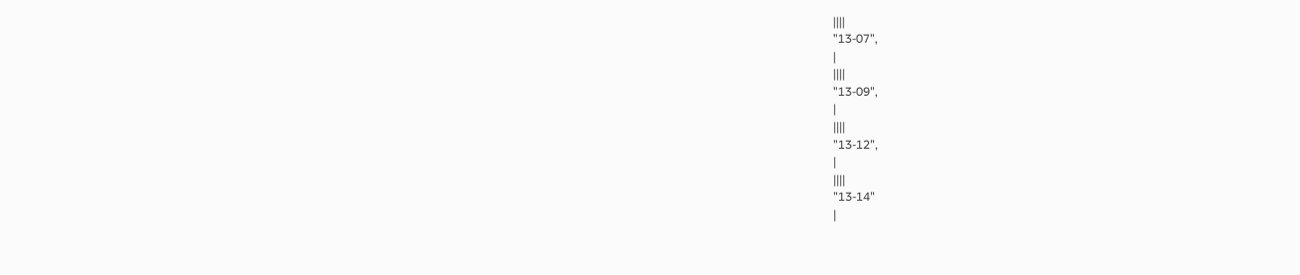||||
"13-07",
|
||||
"13-09",
|
||||
"13-12",
|
||||
"13-14"
|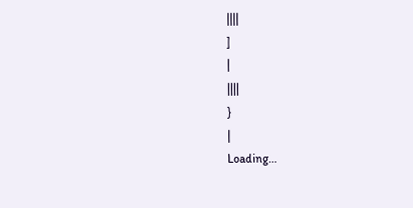||||
]
|
||||
}
|
Loading…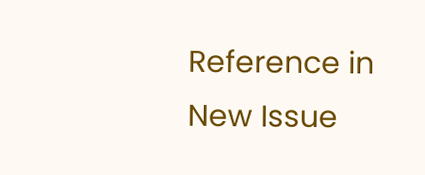Reference in New Issue